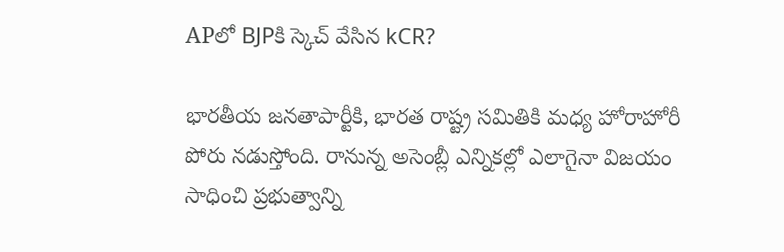APలో BJPకి స్కెచ్ వేసిన kCR?

భారతీయ జనతాపార్టీకి, భారత రాష్ట్ర సమితికి మధ్య హోరాహోరీ పోరు నడుస్తోంది. రానున్న అసెంబ్లీ ఎన్నికల్లో ఎలాగైనా విజయం సాధించి ప్రభుత్వాన్ని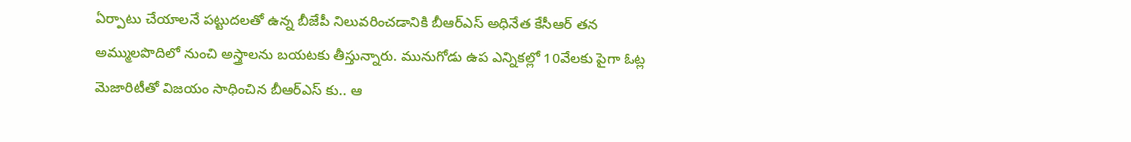ఏర్పాటు చేయాలనే పట్టుదలతో ఉన్న బీజేపీ నిలువరించడానికి బీఆర్ఎస్ అధినేత కేసీఆర్ తన అమ్ములపొదిలో నుంచి అస్త్రాలను బయటకు తీస్తున్నారు. మునుగోడు ఉప ఎన్నికల్లో 10వేలకు పైగా ఓట్ల మెజారిటీతో విజయం సాధించిన బీఆర్ఎస్ కు.. ఆ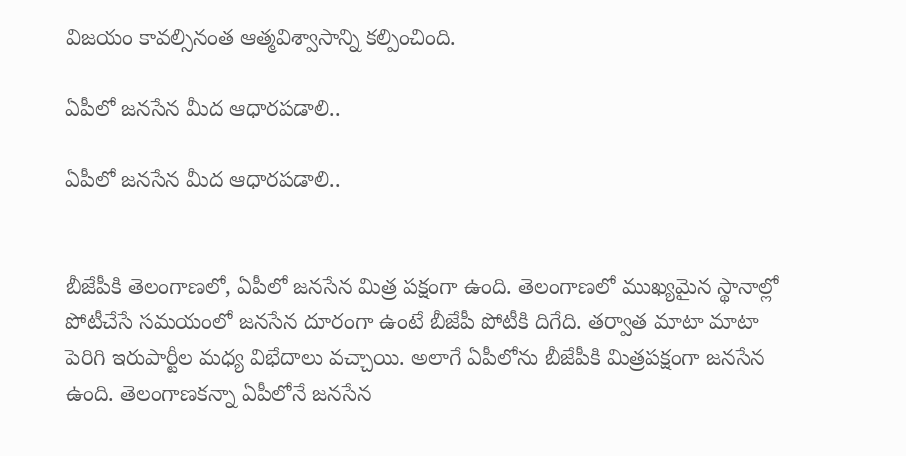విజయం కావల్సినంత ఆత్మవిశ్వాసాన్ని కల్పించింది.

ఏపీలో జనసేన మీద ఆధారపడాలి..

ఏపీలో జనసేన మీద ఆధారపడాలి..


బీజేపీకి తెలంగాణలో, ఏపీలో జనసేన మిత్ర పక్షంగా ఉంది. తెలంగాణలో ముఖ్యమైన స్థానాల్లో పోటీచేసే సమయంలో జనసేన దూరంగా ఉంటే బీజేపీ పోటీకి దిగేది. తర్వాత మాటా మాటా పెరిగి ఇరుపార్టీల మధ్య విభేదాలు వచ్చాయి. అలాగే ఏపీలోను బీజేపీకి మిత్రపక్షంగా జనసేన ఉంది. తెలంగాణకన్నా ఏపీలోనే జనసేన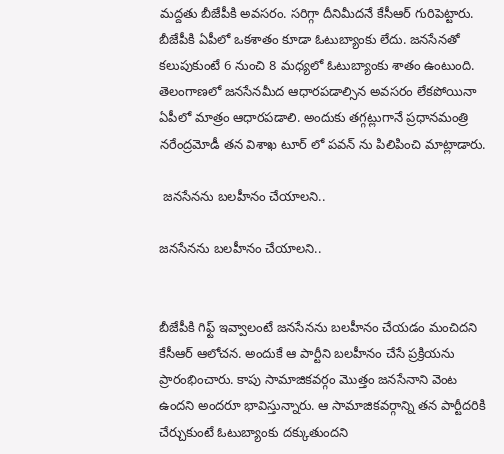మద్దతు బీజేపీకి అవసరం. సరిగ్గా దీనిమీదనే కేసీఆర్ గురిపెట్టారు. బీజేపీకి ఏపీలో ఒకశాతం కూడా ఓటుబ్యాంకు లేదు. జనసేనతో కలుపుకుంటే 6 నుంచి 8 మధ్యలో ఓటుబ్యాంకు శాతం ఉంటుంది. తెలంగాణలో జనసేనమీద ఆధారపడాల్సిన అవసరం లేకపోయినా ఏపీలో మాత్రం ఆధారపడాలి. అందుకు తగ్గట్లుగానే ప్రధానమంత్రి నరేంద్రమోడీ తన విశాఖ టూర్ లో పవన్ ను పిలిపించి మాట్లాడారు.

 జనసేనను బలహీనం చేయాలని..

జనసేనను బలహీనం చేయాలని..


బీజేపీకి గిఫ్ట్ ఇవ్వాలంటే జనసేనను బలహీనం చేయడం మంచిదని కేసీఆర్ ఆలోచన. అందుకే ఆ పార్టీని బలహీనం చేసే ప్రక్రియను ప్రారంభించారు. కాపు సామాజికవర్గం మొత్తం జనసేనాని వెంట ఉందని అందరూ భావిస్తున్నారు. ఆ సామాజికవర్గాన్ని తన పార్టీదరికి చేర్చుకుంటే ఓటుబ్యాంకు దక్కుతుందని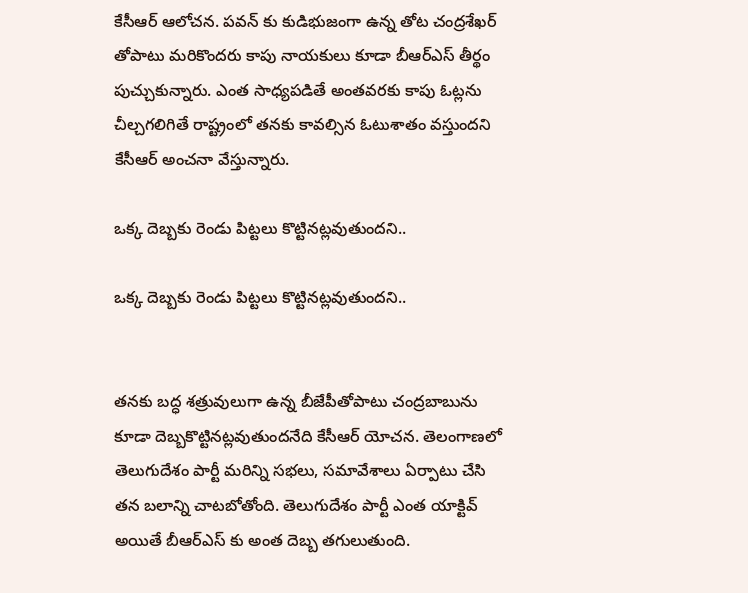కేసీఆర్ ఆలోచన. పవన్ కు కుడిభుజంగా ఉన్న తోట చంద్రశేఖర్ తోపాటు మరికొందరు కాపు నాయకులు కూడా బీఆర్ఎస్ తీర్థం పుచ్చుకున్నారు. ఎంత సాధ్యపడితే అంతవరకు కాపు ఓట్లను చీల్చగలిగితే రాష్ట్రంలో తనకు కావల్సిన ఓటుశాతం వస్తుందని కేసీఆర్ అంచనా వేస్తున్నారు.

ఒక్క దెబ్బకు రెండు పిట్టలు కొట్టినట్లవుతుందని..

ఒక్క దెబ్బకు రెండు పిట్టలు కొట్టినట్లవుతుందని..


తనకు బద్ధ శత్రువులుగా ఉన్న బీజేపీతోపాటు చంద్రబాబును కూడా దెబ్బకొట్టినట్లవుతుందనేది కేసీఆర్ యోచన. తెలంగాణలో తెలుగుదేశం పార్టీ మరిన్ని సభలు, సమావేశాలు ఏర్పాటు చేసి తన బలాన్ని చాటబోతోంది. తెలుగుదేశం పార్టీ ఎంత యాక్టివ్ అయితే బీఆర్ఎస్ కు అంత దెబ్బ తగులుతుంది.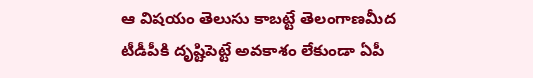ఆ విషయం తెలుసు కాబట్టే తెలంగాణమీద టీడీపీకి దృష్టిపెట్టే అవకాశం లేకుండా ఏపీ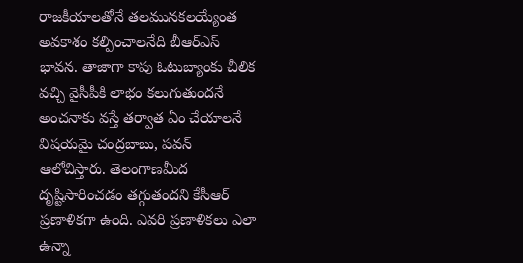రాజకీయాలతోనే తలమునకలయ్యేంత అవకాశం కల్పించాలనేది బీఆర్ఎస్ భావన. తాజాగా కాపు ఓటుబ్యాంకు చీలిక వచ్చి వైసీపీకి లాభం కలుగుతుందనే అంచనాకు వస్తే తర్వాత ఏం చేయాలనే విషయమై చంద్రబాబు, పవన్ ఆలోచిస్తారు. తెలంగాణమీద దృష్టిసారించడం తగ్గుతందని కేసీఆర్ ప్రణాళికగా ఉంది. ఎవరి ప్రణాళికలు ఎలా ఉన్నా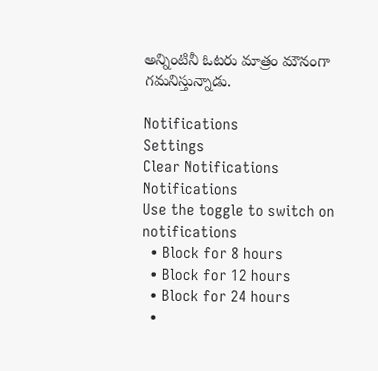అన్నింటినీ ఓటరు మాత్రం మౌనంగా గమనిస్తున్నాడు.

Notifications
Settings
Clear Notifications
Notifications
Use the toggle to switch on notifications
  • Block for 8 hours
  • Block for 12 hours
  • Block for 24 hours
  •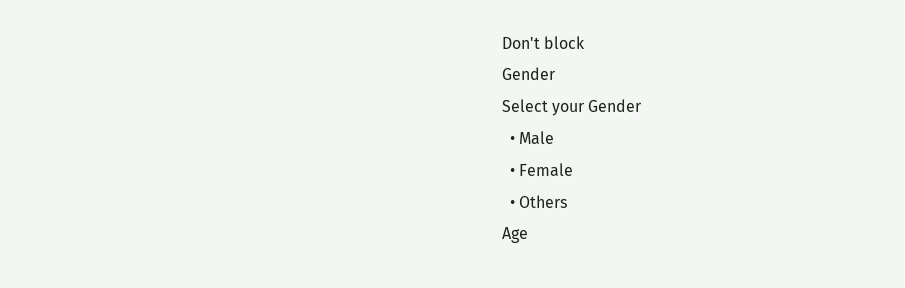Don't block
Gender
Select your Gender
  • Male
  • Female
  • Others
Age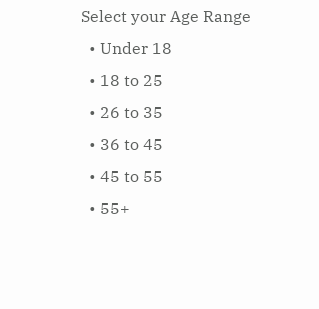Select your Age Range
  • Under 18
  • 18 to 25
  • 26 to 35
  • 36 to 45
  • 45 to 55
  • 55+